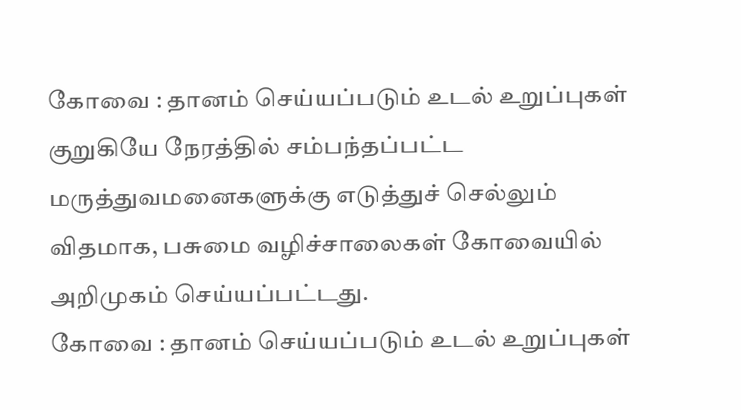கோவை : தானம் செய்யப்படும் உடல் உறுப்புகள் குறுகியே நேரத்தில் சம்பந்தப்பட்ட மருத்துவமனைகளுக்கு எடுத்துச் செல்லும் விதமாக, பசுமை வழிச்சாலைகள் கோவையில் அறிமுகம் செய்யப்பட்டது.
கோவை : தானம் செய்யப்படும் உடல் உறுப்புகள்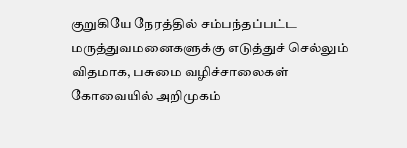குறுகியே நேரத்தில் சம்பந்தப்பட்ட மருத்துவமனைகளுக்கு எடுத்துச் செல்லும் விதமாக, பசுமை வழிச்சாலைகள் கோவையில் அறிமுகம்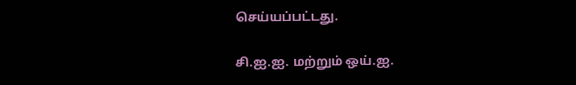செய்யப்பட்டது.

சி.ஐ.ஐ. மற்றும் ஒய்.ஐ.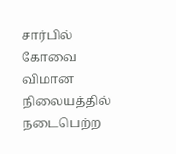சார்பில் கோவை விமான நிலையத்தில் நடைபெற்ற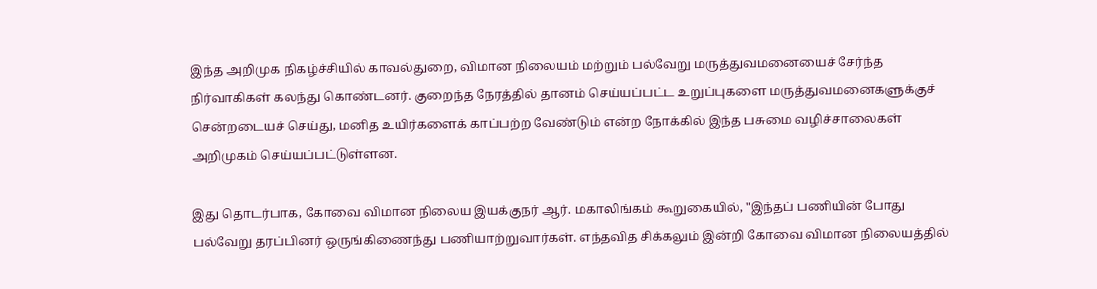இந்த அறிமுக நிகழ்ச்சியில் காவல்துறை, விமான நிலையம் மற்றும் பல்வேறு மருத்துவமனையைச் சேர்ந்த நிர்வாகிகள் கலந்து கொண்டனர். குறைந்த நேரத்தில் தானம் செய்யப்பட்ட உறுப்புகளை மருத்துவமனைகளுக்குச் சென்றடையச் செய்து, மனித உயிர்களைக் காப்பற்ற வேண்டும் என்ற நோக்கில் இந்த பசுமை வழிச்சாலைகள் அறிமுகம் செய்யப்பட்டுள்ளன.

இது தொடர்பாக, கோவை விமான நிலைய இயக்குநர் ஆர். மகாலிங்கம் கூறுகையில், "இந்தப் பணியின் போது பல்வேறு தரப்பினர் ஒருங்கிணைந்து பணியாற்றுவார்கள். எந்தவித சிக்கலும் இன்றி கோவை விமான நிலையத்தில்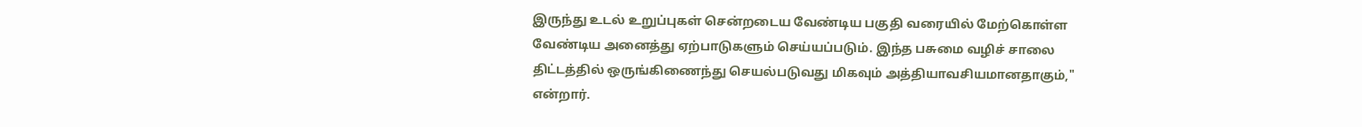இருந்து உடல் உறுப்புகள் சென்றடைய வேண்டிய பகுதி வரையில் மேற்கொள்ள வேண்டிய அனைத்து ஏற்பாடுகளும் செய்யப்படும். இந்த பசுமை வழிச் சாலை திட்டத்தில் ஒருங்கிணைந்து செயல்படுவது மிகவும் அத்தியாவசியமானதாகும்," என்றார்.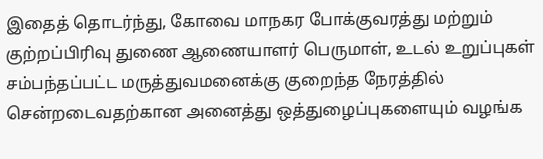இதைத் தொடர்ந்து, கோவை மாநகர போக்குவரத்து மற்றும் குற்றப்பிரிவு துணை ஆணையாளர் பெருமாள், உடல் உறுப்புகள் சம்பந்தப்பட்ட மருத்துவமனைக்கு குறைந்த நேரத்தில் சென்றடைவதற்கான அனைத்து ஒத்துழைப்புகளையும் வழங்க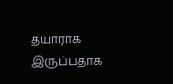தயாராக இருப்பதாக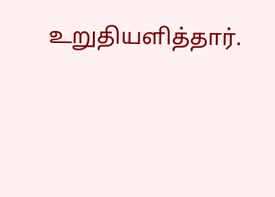உறுதியளித்தார்.